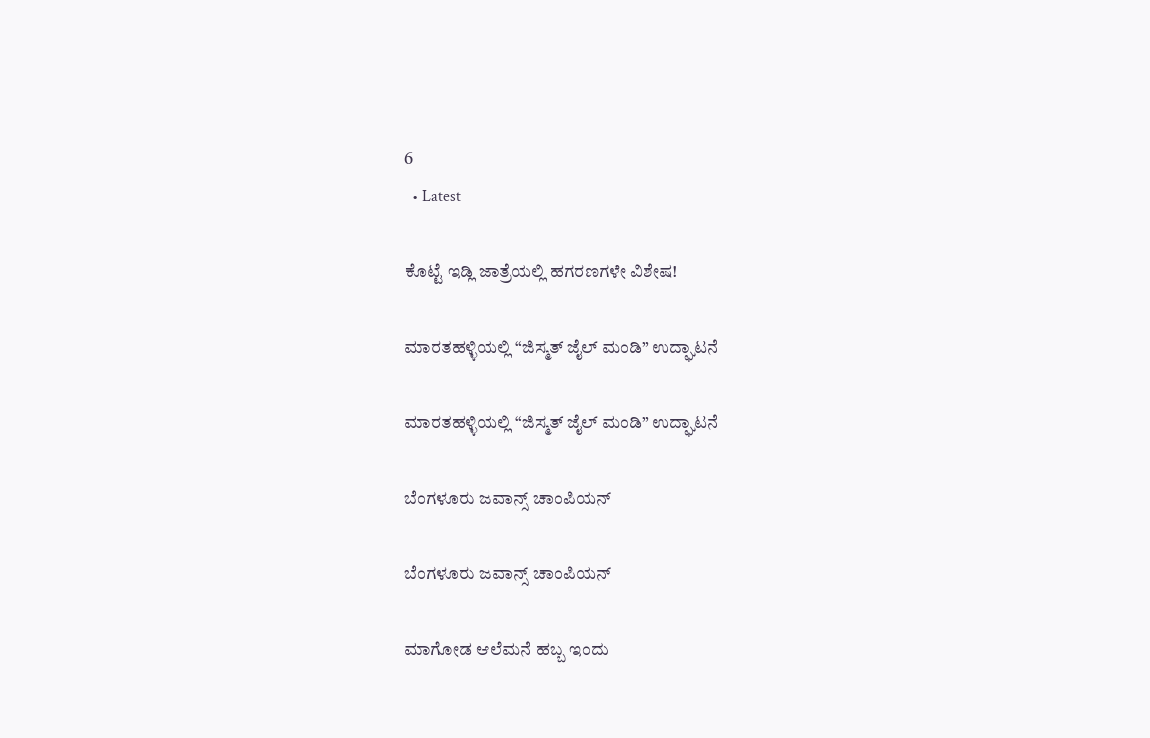6
  • Latest

ಕೊಟ್ಟೆ ಇಡ್ಲಿ ಜಾತ್ರೆಯಲ್ಲಿ ಹಗರಣಗಳೇ ವಿಶೇಷ!

ಮಾರತಹಳ್ಳಿಯಲ್ಲಿ “ಜಿಸ್ಮತ್ ಜೈಲ್ ಮಂಡಿ” ಉದ್ಘಾಟನೆ

ಮಾರತಹಳ್ಳಿಯಲ್ಲಿ “ಜಿಸ್ಮತ್ ಜೈಲ್ ಮಂಡಿ” ಉದ್ಘಾಟನೆ

ಬೆಂಗಳೂರು ಜವಾನ್ಸ್ ಚಾಂಪಿಯನ್

ಬೆಂಗಳೂರು ಜವಾನ್ಸ್ ಚಾಂಪಿಯನ್

ಮಾಗೋಡ ಆಲೆಮನೆ ಹಬ್ಬ ಇಂದು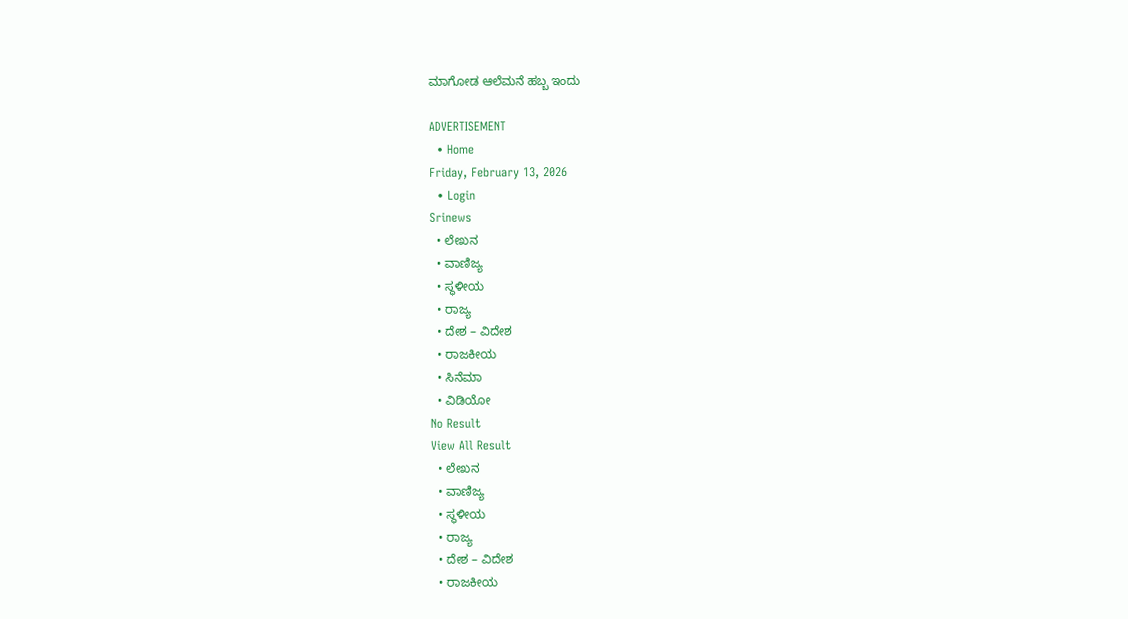ಮಾಗೋಡ ಆಲೆಮನೆ ಹಬ್ಬ ಇಂದು

ADVERTISEMENT
  • Home
Friday, February 13, 2026
  • Login
Srinews
  • ಲೇಖನ
  • ವಾಣಿಜ್ಯ
  • ಸ್ಥಳೀಯ
  • ರಾಜ್ಯ
  • ದೇಶ – ವಿದೇಶ
  • ರಾಜಕೀಯ
  • ಸಿನೆಮಾ
  • ವಿಡಿಯೋ
No Result
View All Result
  • ಲೇಖನ
  • ವಾಣಿಜ್ಯ
  • ಸ್ಥಳೀಯ
  • ರಾಜ್ಯ
  • ದೇಶ – ವಿದೇಶ
  • ರಾಜಕೀಯ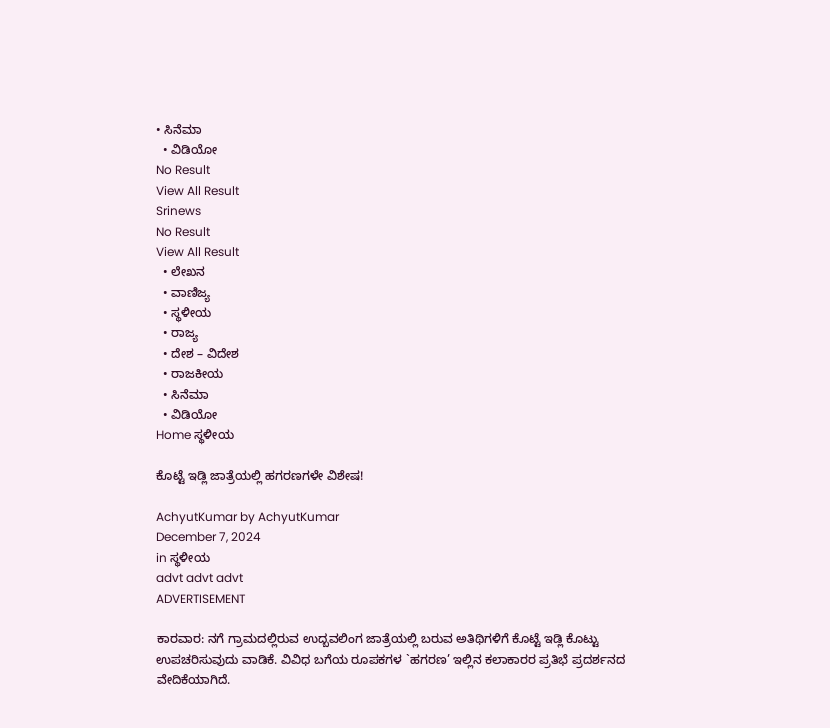• ಸಿನೆಮಾ
  • ವಿಡಿಯೋ
No Result
View All Result
Srinews
No Result
View All Result
  • ಲೇಖನ
  • ವಾಣಿಜ್ಯ
  • ಸ್ಥಳೀಯ
  • ರಾಜ್ಯ
  • ದೇಶ – ವಿದೇಶ
  • ರಾಜಕೀಯ
  • ಸಿನೆಮಾ
  • ವಿಡಿಯೋ
Home ಸ್ಥಳೀಯ

ಕೊಟ್ಟೆ ಇಡ್ಲಿ ಜಾತ್ರೆಯಲ್ಲಿ ಹಗರಣಗಳೇ ವಿಶೇಷ!

AchyutKumar by AchyutKumar
December 7, 2024
in ಸ್ಥಳೀಯ
advt advt advt
ADVERTISEMENT

ಕಾರವಾರ: ನಗೆ ಗ್ರಾಮದಲ್ಲಿರುವ ಉದ್ಬವಲಿಂಗ ಜಾತ್ರೆಯಲ್ಲಿ ಬರುವ ಅತಿಥಿಗಳಿಗೆ ಕೊಟ್ಟೆ ಇಡ್ಲಿ ಕೊಟ್ಟು ಉಪಚರಿಸುವುದು ವಾಡಿಕೆ. ವಿವಿಧ ಬಗೆಯ ರೂಪಕಗಳ `ಹಗರಣ’ ಇಲ್ಲಿನ ಕಲಾಕಾರರ ಪ್ರತಿಭೆ ಪ್ರದರ್ಶನದ ವೇದಿಕೆಯಾಗಿದೆ.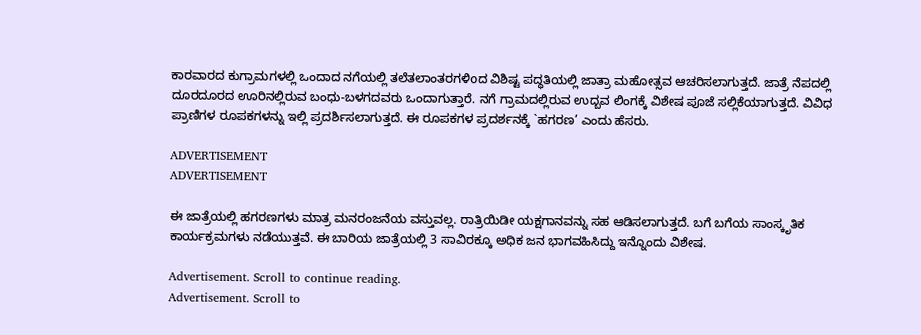ಕಾರವಾರದ ಕುಗ್ರಾಮಗಳಲ್ಲಿ ಒಂದಾದ ನಗೆಯಲ್ಲಿ ತಲೆತಲಾಂತರಗಳಿoದ ವಿಶಿಷ್ಟ ಪದ್ಧತಿಯಲ್ಲಿ ಜಾತ್ರಾ ಮಹೋತ್ಸವ ಆಚರಿಸಲಾಗುತ್ತದೆ. ಜಾತ್ರೆ ನೆಪದಲ್ಲಿ ದೂರದೂರದ ಊರಿನಲ್ಲಿರುವ ಬಂಧು-ಬಳಗದವರು ಒಂದಾಗುತ್ತಾರೆ. ನಗೆ ಗ್ರಾಮದಲ್ಲಿರುವ ಉದ್ಬವ ಲಿಂಗಕ್ಕೆ ವಿಶೇಷ ಪೂಜೆ ಸಲ್ಲಿಕೆಯಾಗುತ್ತದೆ. ವಿವಿಧ ಪ್ರಾಣಿಗಳ ರೂಪಕಗಳನ್ನು ಇಲ್ಲಿ ಪ್ರದರ್ಶಿಸಲಾಗುತ್ತದೆ. ಈ ರೂಪಕಗಳ ಪ್ರದರ್ಶನಕ್ಕೆ `ಹಗರಣ’ ಎಂದು ಹೆಸರು.

ADVERTISEMENT
ADVERTISEMENT

ಈ ಜಾತ್ರೆಯಲ್ಲಿ ಹಗರಣಗಳು ಮಾತ್ರ ಮನರಂಜನೆಯ ವಸ್ತುವಲ್ಲ. ರಾತ್ರಿಯಿಡೀ ಯಕ್ಷಗಾನವನ್ನು ಸಹ ಆಡಿಸಲಾಗುತ್ತದೆ. ಬಗೆ ಬಗೆಯ ಸಾಂಸ್ಕೃತಿಕ ಕಾರ್ಯಕ್ರಮಗಳು ನಡೆಯುತ್ತವೆ. ಈ ಬಾರಿಯ ಜಾತ್ರೆಯಲ್ಲಿ 3 ಸಾವಿರಕ್ಕೂ ಅಧಿಕ ಜನ ಭಾಗವಹಿಸಿದ್ದು ಇನ್ನೊಂದು ವಿಶೇಷ.

Advertisement. Scroll to continue reading.
Advertisement. Scroll to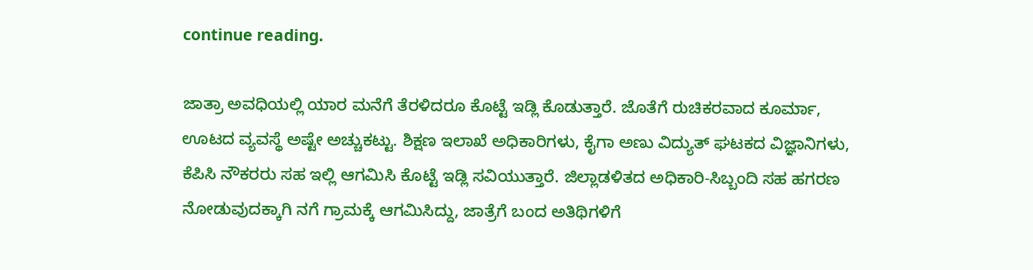continue reading.

ಜಾತ್ರಾ ಅವಧಿಯಲ್ಲಿ ಯಾರ ಮನೆಗೆ ತೆರಳಿದರೂ ಕೊಟ್ಟೆ ಇಡ್ಲಿ ಕೊಡುತ್ತಾರೆ. ಜೊತೆಗೆ ರುಚಿಕರವಾದ ಕೂರ್ಮಾ, ಊಟದ ವ್ಯವಸ್ಥೆ ಅಷ್ಟೇ ಅಚ್ಚುಕಟ್ಟು. ಶಿಕ್ಷಣ ಇಲಾಖೆ ಅಧಿಕಾರಿಗಳು, ಕೈಗಾ ಅಣು ವಿದ್ಯುತ್ ಘಟಕದ ವಿಜ್ಞಾನಿಗಳು, ಕೆಪಿಸಿ ನೌಕರರು ಸಹ ಇಲ್ಲಿ ಆಗಮಿಸಿ ಕೊಟ್ಟೆ ಇಡ್ಲಿ ಸವಿಯುತ್ತಾರೆ. ಜಿಲ್ಲಾಡಳಿತದ ಅಧಿಕಾರಿ-ಸಿಬ್ಬಂದಿ ಸಹ ಹಗರಣ ನೋಡುವುದಕ್ಕಾಗಿ ನಗೆ ಗ್ರಾಮಕ್ಕೆ ಆಗಮಿಸಿದ್ದು, ಜಾತ್ರೆಗೆ ಬಂದ ಅತಿಥಿಗಳಿಗೆ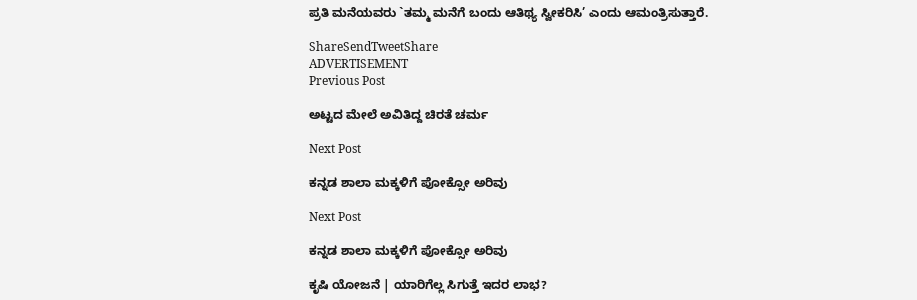ಪ್ರತಿ ಮನೆಯವರು `ತಮ್ಮ ಮನೆಗೆ ಬಂದು ಆತಿಥ್ಯ ಸ್ವೀಕರಿಸಿ’ ಎಂದು ಆಮಂತ್ರಿಸುತ್ತಾರೆ.

ShareSendTweetShare
ADVERTISEMENT
Previous Post

ಅಟ್ಟದ ಮೇಲೆ ಅವಿತಿದ್ದ ಚಿರತೆ ಚರ್ಮ

Next Post

ಕನ್ನಡ ಶಾಲಾ ಮಕ್ಕಳಿಗೆ ಪೋಕ್ಸೋ ಅರಿವು

Next Post

ಕನ್ನಡ ಶಾಲಾ ಮಕ್ಕಳಿಗೆ ಪೋಕ್ಸೋ ಅರಿವು

ಕೃಷಿ ಯೋಜನೆ | ಯಾರಿಗೆಲ್ಲ ಸಿಗುತ್ತೆ ಇದರ ಲಾಭ?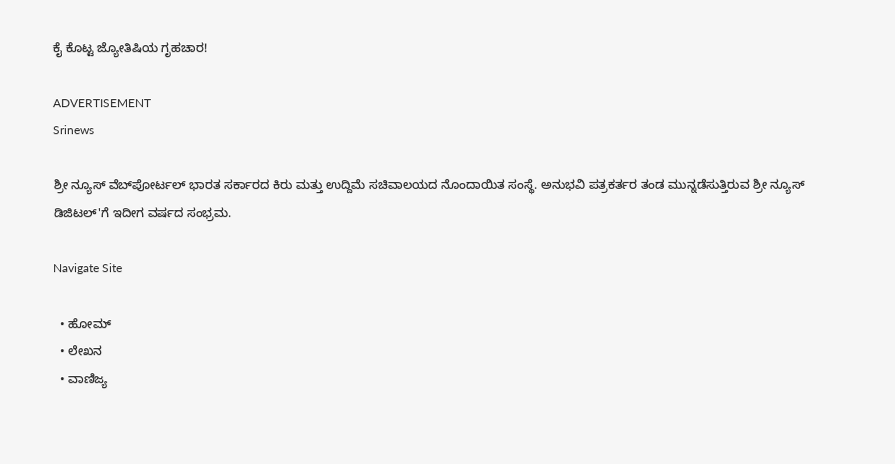ಕೈ ಕೊಟ್ಟ ಜ್ಯೋತಿಷಿಯ ಗೃಹಚಾರ!

ADVERTISEMENT
Srinews

ಶ್ರೀ ನ್ಯೂಸ್ ವೆಬ್‌ಪೋರ್ಟಲ್ ಭಾರತ ಸರ್ಕಾರದ ಕಿರು ಮತ್ತು ಉದ್ದಿಮೆ ಸಚಿವಾಲಯದ ನೊಂದಾಯಿತ ಸಂಸ್ಥೆ. ಅನುಭವಿ ಪತ್ರಕರ್ತರ ತಂಡ ಮುನ್ನಡೆಸುತ್ತಿರುವ ಶ್ರೀ ನ್ಯೂಸ್ ಡಿಜಿಟಲ್'ಗೆ ಇದೀಗ ವರ್ಷದ ಸಂಭ್ರಮ.

Navigate Site

  • ಹೋಮ್
  • ಲೇಖನ
  • ವಾಣಿಜ್ಯ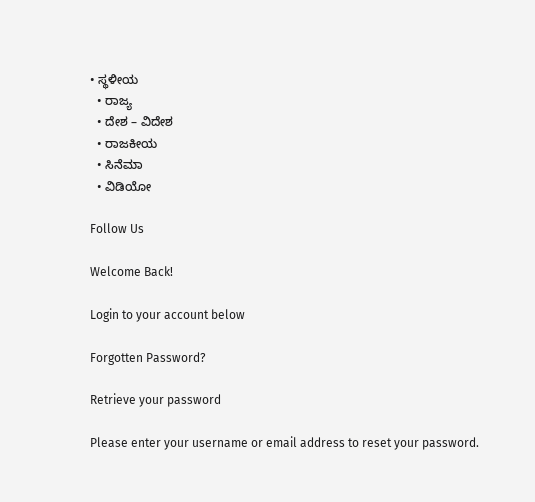• ಸ್ಥಳೀಯ
  • ರಾಜ್ಯ
  • ದೇಶ – ವಿದೇಶ
  • ರಾಜಕೀಯ
  • ಸಿನೆಮಾ
  • ವಿಡಿಯೋ

Follow Us

Welcome Back!

Login to your account below

Forgotten Password?

Retrieve your password

Please enter your username or email address to reset your password.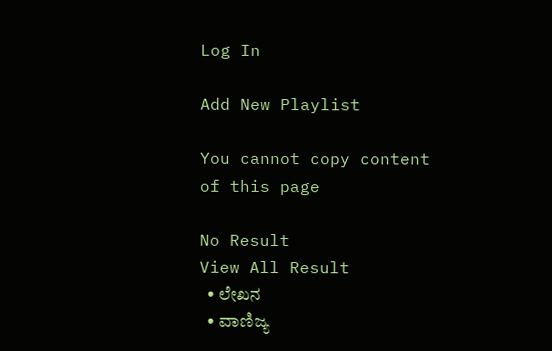Log In

Add New Playlist

You cannot copy content of this page

No Result
View All Result
  • ಲೇಖನ
  • ವಾಣಿಜ್ಯ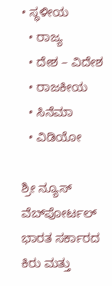• ಸ್ಥಳೀಯ
  • ರಾಜ್ಯ
  • ದೇಶ – ವಿದೇಶ
  • ರಾಜಕೀಯ
  • ಸಿನೆಮಾ
  • ವಿಡಿಯೋ

ಶ್ರೀ ನ್ಯೂಸ್ ವೆಬ್‌ಪೋರ್ಟಲ್ ಭಾರತ ಸರ್ಕಾರದ ಕಿರು ಮತ್ತು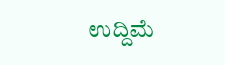ಉದ್ದಿಮೆ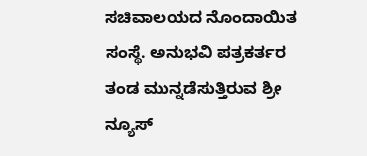ಸಚಿವಾಲಯದ ನೊಂದಾಯಿತ ಸಂಸ್ಥೆ. ಅನುಭವಿ ಪತ್ರಕರ್ತರ ತಂಡ ಮುನ್ನಡೆಸುತ್ತಿರುವ ಶ್ರೀ ನ್ಯೂಸ್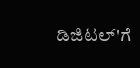ಡಿಜಿಟಲ್'ಗೆ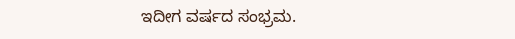ಇದೀಗ ವರ್ಷದ ಸಂಭ್ರಮ.